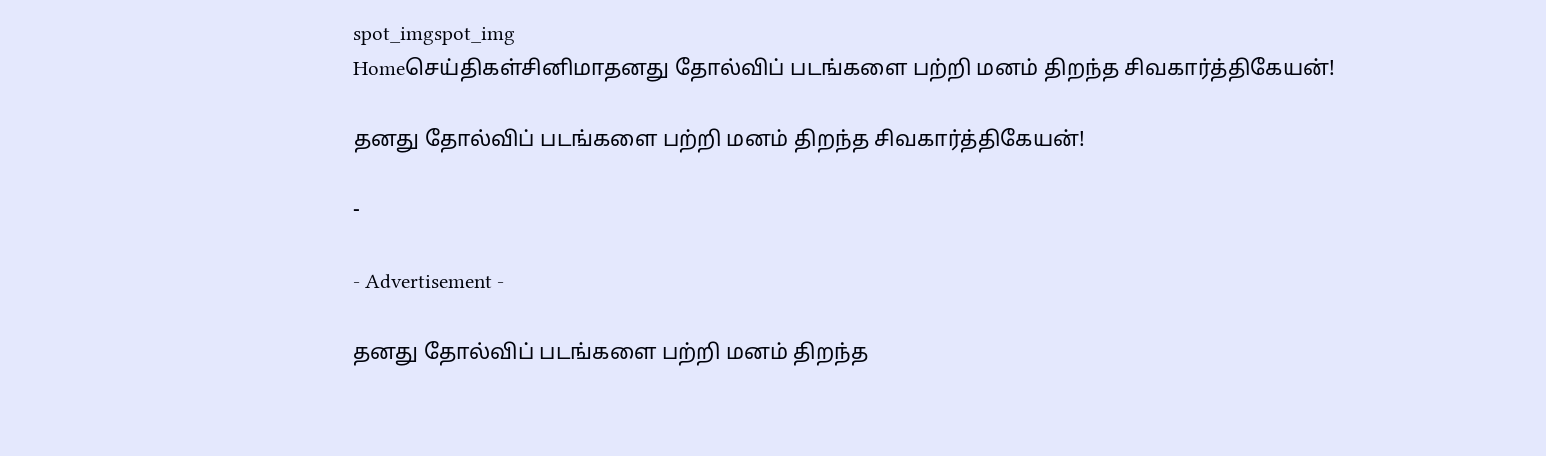spot_imgspot_img
Homeசெய்திகள்சினிமாதனது தோல்விப் படங்களை பற்றி மனம் திறந்த சிவகார்த்திகேயன்!

தனது தோல்விப் படங்களை பற்றி மனம் திறந்த சிவகார்த்திகேயன்!

-

- Advertisement -

தனது தோல்விப் படங்களை பற்றி மனம் திறந்த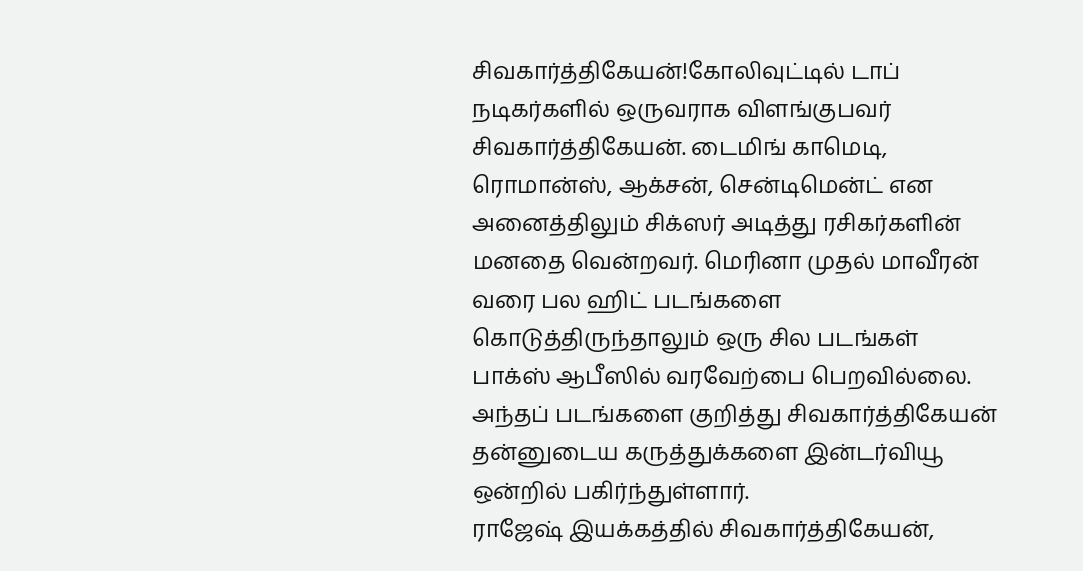சிவகார்த்திகேயன்!கோலிவுட்டில் டாப் நடிகர்களில் ஒருவராக விளங்குபவர் சிவகார்த்திகேயன். டைமிங் காமெடி, ரொமான்ஸ், ஆக்சன், சென்டிமென்ட் என அனைத்திலும் சிக்ஸர் அடித்து ரசிகர்களின் மனதை வென்றவர். மெரினா முதல் மாவீரன் வரை பல ஹிட் படங்களை கொடுத்திருந்தாலும் ஒரு சில படங்கள் பாக்ஸ் ஆபீஸில் வரவேற்பை பெறவில்லை. அந்தப் படங்களை குறித்து சிவகார்த்திகேயன் தன்னுடைய கருத்துக்களை இன்டர்வியூ ஒன்றில் பகிர்ந்துள்ளார்.
ராஜேஷ் இயக்கத்தில் சிவகார்த்திகேயன்,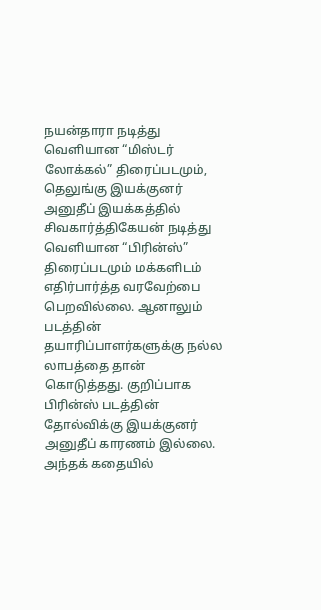நயன்தாரா நடித்து வெளியான “மிஸ்டர் லோக்கல்” திரைப்படமும், தெலுங்கு இயக்குனர் அனுதீப் இயக்கத்தில் சிவகார்த்திகேயன் நடித்து வெளியான “பிரின்ஸ்” திரைப்படமும் மக்களிடம் எதிர்பார்த்த வரவேற்பை பெறவில்லை. ஆனாலும் படத்தின் தயாரிப்பாளர்களுக்கு நல்ல லாபத்தை தான் கொடுத்தது. குறிப்பாக பிரின்ஸ் படத்தின் தோல்விக்கு இயக்குனர் அனுதீப் காரணம் இல்லை. அந்தக் கதையில்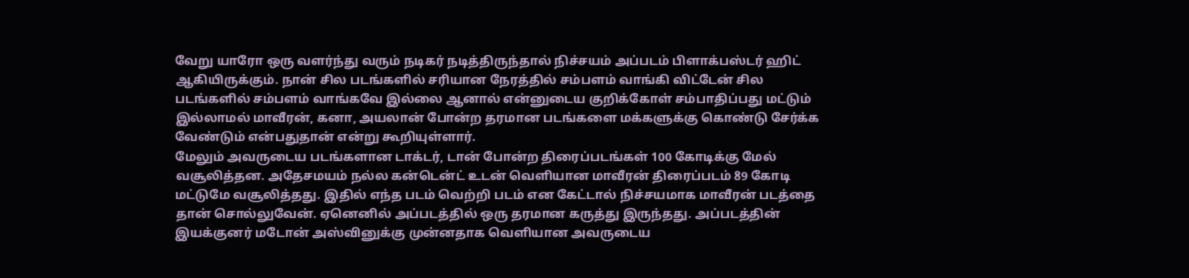வேறு யாரோ ஒரு வளர்ந்து வரும் நடிகர் நடித்திருந்தால் நிச்சயம் அப்படம் பிளாக்பஸ்டர் ஹிட் ஆகியிருக்கும். நான் சில படங்களில் சரியான நேரத்தில் சம்பளம் வாங்கி விட்டேன் சில படங்களில் சம்பளம் வாங்கவே இல்லை ஆனால் என்னுடைய குறிக்கோள் சம்பாதிப்பது மட்டும் இல்லாமல் மாவீரன், கனா, அயலான் போன்ற தரமான படங்களை மக்களுக்கு கொண்டு சேர்க்க வேண்டும் என்பதுதான் என்று கூறியுள்ளார்.
மேலும் அவருடைய படங்களான டாக்டர், டான் போன்ற திரைப்படங்கள் 100 கோடிக்கு மேல் வசூலித்தன. அதேசமயம் நல்ல கன்டென்ட் உடன் வெளியான மாவீரன் திரைப்படம் 89 கோடி மட்டுமே வசூலித்தது. இதில் எந்த படம் வெற்றி படம் என கேட்டால் நிச்சயமாக மாவீரன் படத்தை தான் சொல்லுவேன். ஏனெனில் அப்படத்தில் ஒரு தரமான கருத்து இருந்தது. அப்படத்தின் இயக்குனர் மடோன் அஸ்வினுக்கு முன்னதாக வெளியான அவருடைய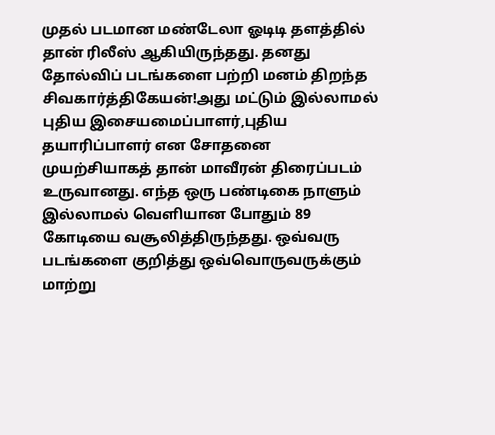முதல் படமான மண்டேலா ஓடிடி தளத்தில் தான் ரிலீஸ் ஆகியிருந்தது. தனது தோல்விப் படங்களை பற்றி மனம் திறந்த சிவகார்த்திகேயன்!அது மட்டும் இல்லாமல் புதிய இசையமைப்பாளர்,புதிய தயாரிப்பாளர் என சோதனை முயற்சியாகத் தான் மாவீரன் திரைப்படம் உருவானது. எந்த ஒரு பண்டிகை நாளும் இல்லாமல் வெளியான போதும் 89 கோடியை வசூலித்திருந்தது. ஒவ்வரு படங்களை குறித்து ஒவ்வொருவருக்கும் மாற்று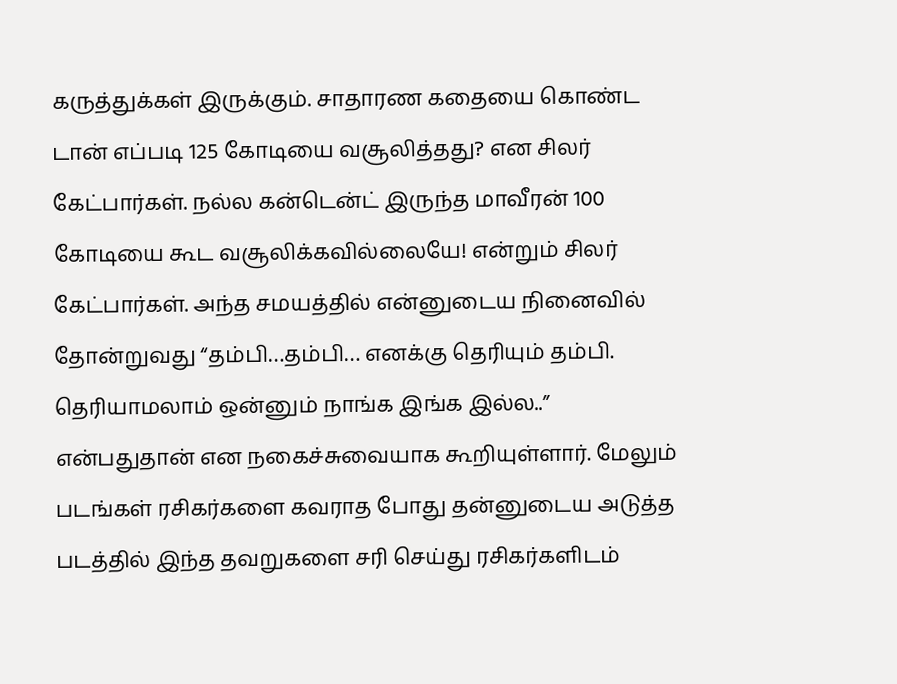கருத்துக்கள் இருக்கும். சாதாரண கதையை கொண்ட டான் எப்படி 125 கோடியை வசூலித்தது? என சிலர் கேட்பார்கள். நல்ல கன்டென்ட் இருந்த மாவீரன் 100 கோடியை கூட வசூலிக்கவில்லையே! என்றும் சிலர் கேட்பார்கள். அந்த சமயத்தில் என்னுடைய நினைவில் தோன்றுவது “தம்பி…தம்பி… எனக்கு தெரியும் தம்பி. தெரியாமலாம் ஒன்னும் நாங்க இங்க இல்ல..” என்பதுதான் என நகைச்சுவையாக கூறியுள்ளார். மேலும் படங்கள் ரசிகர்களை கவராத போது தன்னுடைய அடுத்த படத்தில் இந்த தவறுகளை சரி செய்து ரசிகர்களிடம்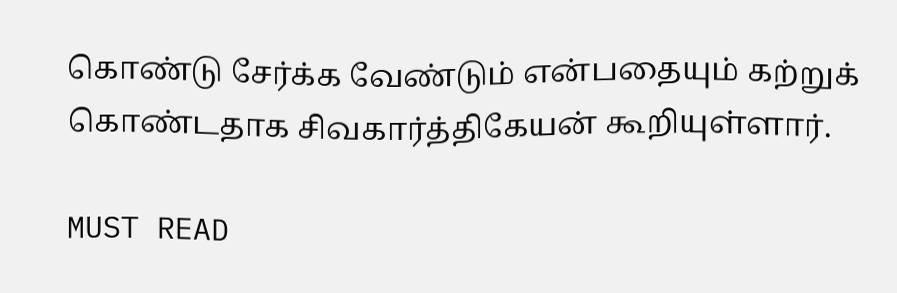கொண்டு சேர்க்க வேண்டும் என்பதையும் கற்றுக் கொண்டதாக சிவகார்த்திகேயன் கூறியுள்ளார்.

MUST READ